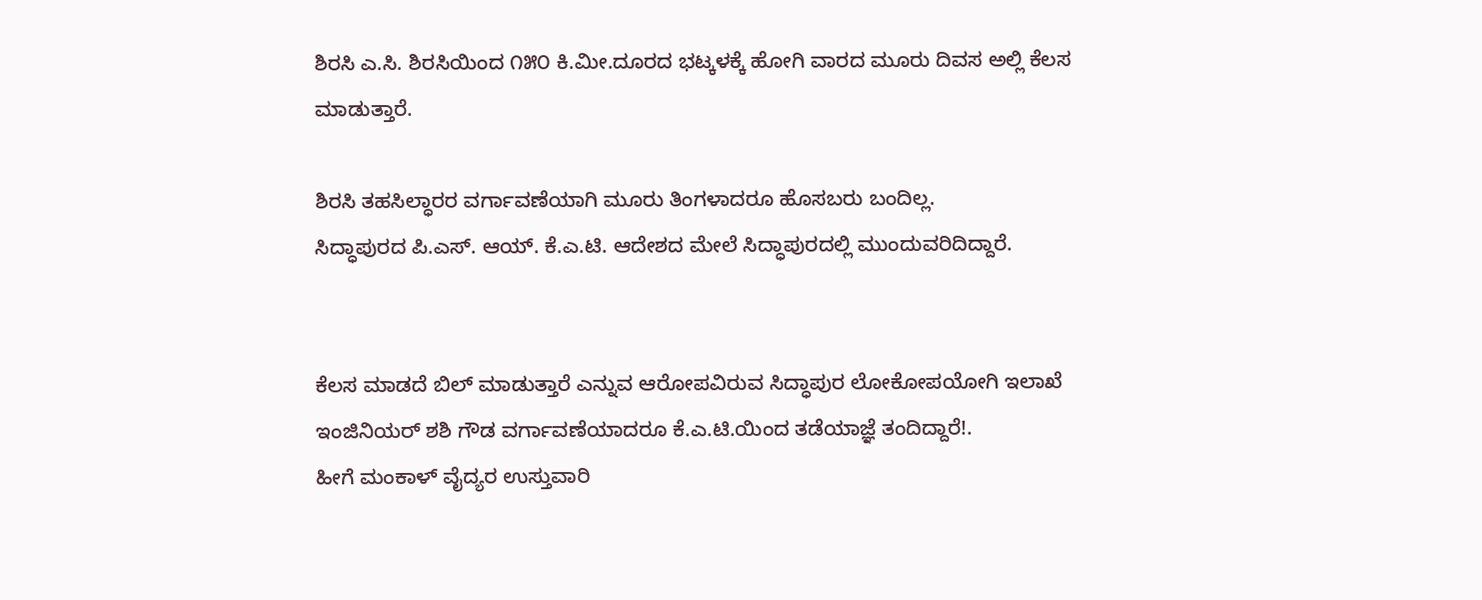ಶಿರಸಿ ಎ.ಸಿ. ಶಿರಸಿಯಿಂದ ೧೫೦ ಕಿ.ಮೀ.ದೂರದ ಭಟ್ಕಳಕ್ಕೆ ಹೋಗಿ ವಾರದ ಮೂರು ದಿವಸ ಅಲ್ಲಿ ಕೆಲಸ ಮಾಡುತ್ತಾರೆ.

ಶಿರಸಿ ತಹಸಿಲ್ಧಾರರ ವರ್ಗಾವಣೆಯಾಗಿ ಮೂರು ತಿಂಗಳಾದರೂ ಹೊಸಬರು ಬಂದಿಲ್ಲ.
ಸಿದ್ಧಾಪುರದ ಪಿ.ಎಸ್. ಆಯ್. ಕೆ.ಎ.ಟಿ. ಆದೇಶದ ಮೇಲೆ ಸಿದ್ಧಾಪುರದಲ್ಲಿ ಮುಂದುವರಿದಿದ್ದಾರೆ.


ಕೆಲಸ ಮಾಡದೆ ಬಿಲ್ ಮಾಡುತ್ತಾರೆ ಎನ್ನುವ ಆರೋಪವಿರುವ ಸಿದ್ಧಾಪುರ ಲೋಕೋಪಯೋಗಿ ಇಲಾಖೆ ಇಂಜಿನಿಯರ್ ಶಶಿ ಗೌಡ ವರ್ಗಾವಣೆಯಾದರೂ ಕೆ.ಎ.ಟಿ.ಯಿಂದ ತಡೆಯಾಜ್ಞೆ ತಂದಿದ್ದಾರೆ!.
ಹೀಗೆ ಮಂಕಾಳ್ ವೈದ್ಯರ ಉಸ್ತುವಾರಿ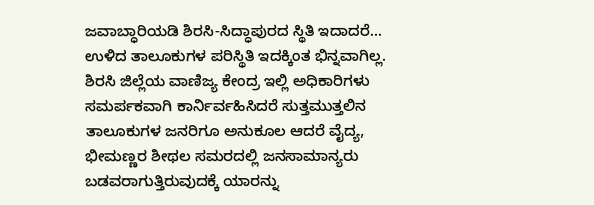ಜವಾಬ್ಧಾರಿಯಡಿ ಶಿರಸಿ-ಸಿದ್ಧಾಪುರದ ಸ್ಥಿತಿ ಇದಾದರೆ… ಉಳಿದ ತಾಲೂಕುಗಳ ಪರಿಸ್ಥಿತಿ ಇದಕ್ಕಿಂತ ಭಿನ್ನವಾಗಿಲ್ಲ.
ಶಿರಸಿ ಜಿಲ್ಲೆಯ ವಾಣಿಜ್ಯ ಕೇಂದ್ರ ಇಲ್ಲಿ ಅಧಿಕಾರಿಗಳು ಸಮರ್ಪಕವಾಗಿ ಕಾರ್ನಿರ್ವಹಿಸಿದರೆ ಸುತ್ತಮುತ್ತಲಿನ ತಾಲೂಕುಗಳ ಜನರಿಗೂ ಅನುಕೂಲ ಆದರೆ ವೈದ್ಯ, ಭೀಮಣ್ಣರ ಶೀಥಲ ಸಮರದಲ್ಲಿ ಜನಸಾಮಾನ್ಯರು ಬಡವರಾಗುತ್ತಿರುವುದಕ್ಕೆ ಯಾರನ್ನು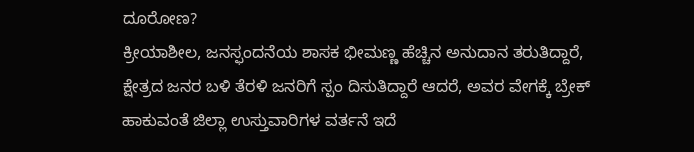ದೂರೋಣ?
ಕ್ರೀಯಾಶೀಲ, ಜನಸ್ಫಂದನೆಯ ಶಾಸಕ ಭೀಮಣ್ಣ ಹೆಚ್ಚಿನ ಅನುದಾನ ತರುತಿದ್ದಾರೆ, ಕ್ಷೇತ್ರದ ಜನರ ಬಳಿ ತೆರಳಿ ಜನರಿಗೆ ಸ್ಪಂ ದಿಸುತಿದ್ದಾರೆ ಆದರೆ, ಅವರ ವೇಗಕ್ಕೆ ಬ್ರೇಕ್ ಹಾಕುವಂತೆ ಜಿಲ್ಲಾ ಉಸ್ತುವಾರಿಗಳ ವರ್ತನೆ ಇದೆ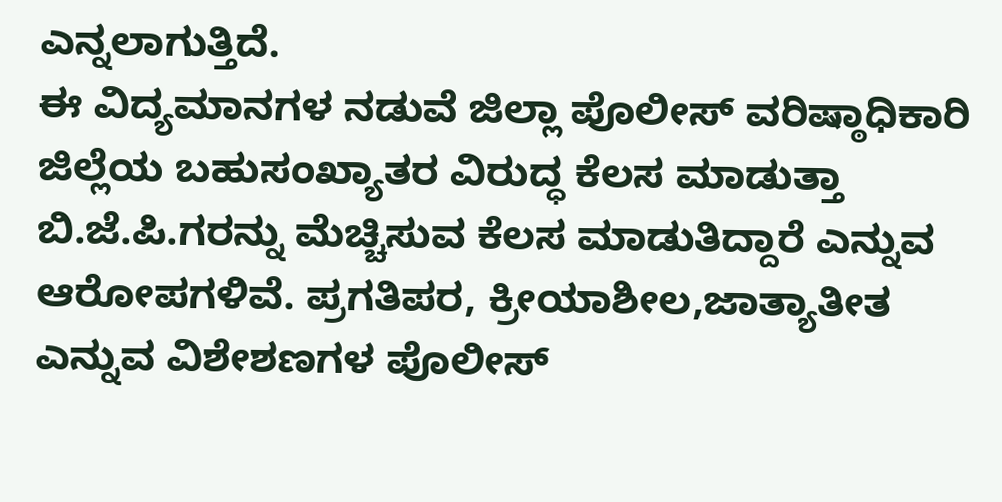ಎನ್ನಲಾಗುತ್ತಿದೆ.
ಈ ವಿದ್ಯಮಾನಗಳ ನಡುವೆ ಜಿಲ್ಲಾ ಪೊಲೀಸ್ ವರಿಷ್ಠಾಧಿಕಾರಿ ಜಿಲ್ಲೆಯ ಬಹುಸಂಖ್ಯಾತರ ವಿರುದ್ಧ ಕೆಲಸ ಮಾಡುತ್ತಾ ಬಿ.ಜೆ.ಪಿ.ಗರನ್ನು ಮೆಚ್ಚಿಸುವ ಕೆಲಸ ಮಾಡುತಿದ್ದಾರೆ ಎನ್ನುವ ಆರೋಪಗಳಿವೆ. ಪ್ರಗತಿಪರ, ಕ್ರೀಯಾಶೀಲ,ಜಾತ್ಯಾತೀತ ಎನ್ನುವ ವಿಶೇಶಣಗಳ ಪೊಲೀಸ್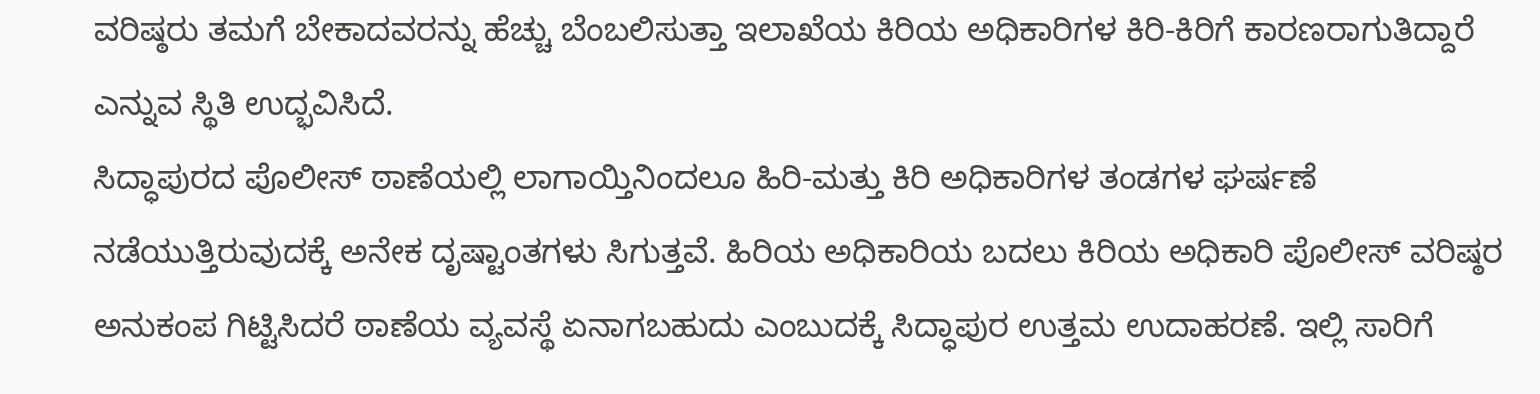ವರಿಷ್ಠರು ತಮಗೆ ಬೇಕಾದವರನ್ನು ಹೆಚ್ಚು ಬೆಂಬಲಿಸುತ್ತಾ ಇಲಾಖೆಯ ಕಿರಿಯ ಅಧಿಕಾರಿಗಳ ಕಿರಿ-ಕಿರಿಗೆ ಕಾರಣರಾಗುತಿದ್ದಾರೆ ಎನ್ನುವ ಸ್ಥಿತಿ ಉದ್ಭವಿಸಿದೆ.
ಸಿದ್ಧಾಪುರದ ಪೊಲೀಸ್ ಠಾಣೆಯಲ್ಲಿ ಲಾಗಾಯ್ತಿನಿಂದಲೂ ಹಿರಿ-ಮತ್ತು ಕಿರಿ ಅಧಿಕಾರಿಗಳ ತಂಡಗಳ ಘರ್ಷಣೆ ನಡೆಯುತ್ತಿರುವುದಕ್ಕೆ ಅನೇಕ ದೃಷ್ಟಾಂತಗಳು ಸಿಗುತ್ತವೆ. ಹಿರಿಯ ಅಧಿಕಾರಿಯ ಬದಲು ಕಿರಿಯ ಅಧಿಕಾರಿ ಪೊಲೀಸ್ ವರಿಷ್ಠರ ಅನುಕಂಪ ಗಿಟ್ಟಿಸಿದರೆ ಠಾಣೆಯ ವ್ಯವಸ್ಥೆ ಏನಾಗಬಹುದು ಎಂಬುದಕ್ಕೆ ಸಿದ್ಧಾಪುರ ಉತ್ತಮ ಉದಾಹರಣೆ. ಇಲ್ಲಿ ಸಾರಿಗೆ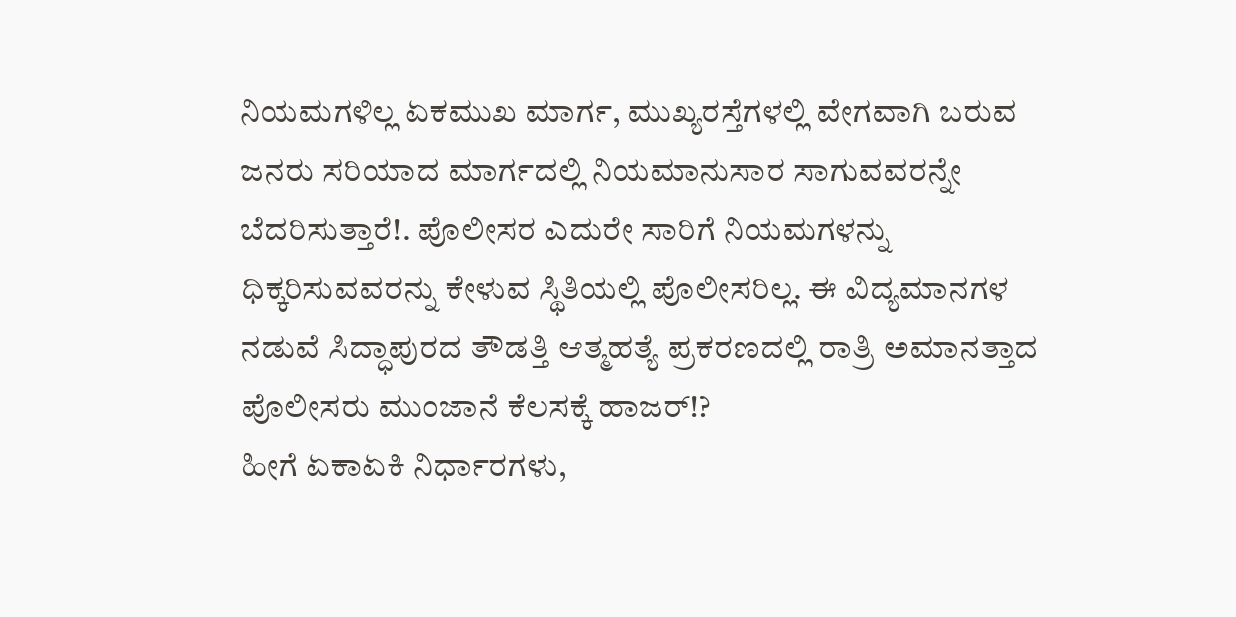ನಿಯಮಗಳಿಲ್ಲ ಏಕಮುಖ ಮಾರ್ಗ, ಮುಖ್ಯರಸ್ತೆಗಳಲ್ಲಿ ವೇಗವಾಗಿ ಬರುವ ಜನರು ಸರಿಯಾದ ಮಾರ್ಗದಲ್ಲಿ ನಿಯಮಾನುಸಾರ ಸಾಗುವವರನ್ನೇ ಬೆದರಿಸುತ್ತಾರೆ!. ಪೊಲೀಸರ ಎದುರೇ ಸಾರಿಗೆ ನಿಯಮಗಳನ್ನು ಧಿಕ್ಕರಿಸುವವರನ್ನು ಕೇಳುವ ಸ್ಥಿತಿಯಲ್ಲಿ ಪೊಲೀಸರಿಲ್ಲ. ಈ ವಿದ್ಯಮಾನಗಳ ನಡುವೆ ಸಿದ್ಧಾಪುರದ ತೌಡತ್ತಿ ಆತ್ಮಹತ್ಯೆ ಪ್ರಕರಣದಲ್ಲಿ ರಾತ್ರಿ ಅಮಾನತ್ತಾದ ಪೊಲೀಸರು ಮುಂಜಾನೆ ಕೆಲಸಕ್ಕೆ ಹಾಜರ್!?
ಹೀಗೆ ಏಕಾಏಕಿ ನಿರ್ಧಾರಗಳು,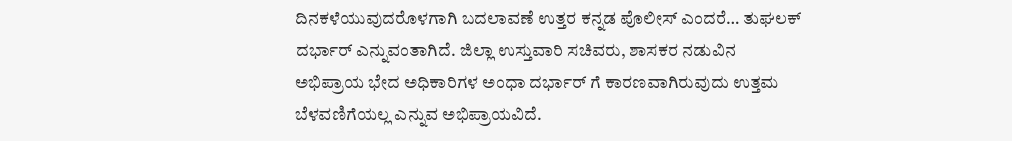ದಿನಕಳೆಯುವುದರೊಳಗಾಗಿ ಬದಲಾವಣೆ ಉತ್ತರ ಕನ್ನಡ ಪೊಲೀಸ್ ಎಂದರೆ… ತುಘಲಕ್ ದರ್ಭಾರ್ ಎನ್ನುವಂತಾಗಿದೆ. ಜಿಲ್ಲಾ ಉಸ್ತುವಾರಿ ಸಚಿವರು, ಶಾಸಕರ ನಡುವಿನ ಅಭಿಪ್ರಾಯ ಭೇದ ಅಧಿಕಾರಿಗಳ ಅಂಧಾ ದರ್ಭಾರ್ ಗೆ ಕಾರಣವಾಗಿರುವುದು ಉತ್ತಮ ಬೆಳವಣಿಗೆಯಲ್ಲ ಎನ್ನುವ ಅಭಿಪ್ರಾಯವಿದೆ.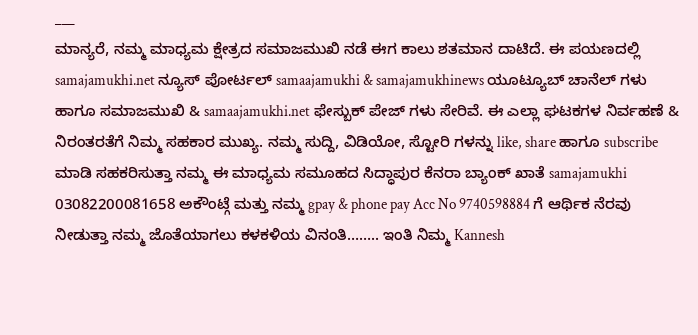___
ಮಾನ್ಯರೆ, ನಮ್ಮ ಮಾಧ್ಯಮ ಕ್ಷೇತ್ರದ ಸಮಾಜಮುಖಿ ನಡೆ ಈಗ ಕಾಲು ಶತಮಾನ ದಾಟಿದೆ. ಈ ಪಯಣದಲ್ಲಿ samajamukhi.net ನ್ಯೂಸ್ ಪೋರ್ಟಲ್ samaajamukhi & samajamukhinews ಯೂಟ್ಯೂಬ್ ಚಾನೆಲ್ ಗಳು ಹಾಗೂ ಸಮಾಜಮುಖಿ & samaajamukhi.net ಫೇಸ್ಬುಕ್ ಪೇಜ್ ಗಳು ಸೇರಿವೆ. ಈ ಎಲ್ಲಾ ಘಟಕಗಳ ನಿರ್ವಹಣೆ & ನಿರಂತರತೆಗೆ ನಿಮ್ಮ ಸಹಕಾರ ಮುಖ್ಯ. ನಮ್ಮ ಸುದ್ದಿ, ವಿಡಿಯೋ, ಸ್ಟೋರಿ ಗಳನ್ನು like, share ಹಾಗೂ subscribe ಮಾಡಿ ಸಹಕರಿಸುತ್ತಾ ನಮ್ಮ ಈ ಮಾಧ್ಯಮ ಸಮೂಹದ ಸಿದ್ಧಾಪುರ ಕೆನರಾ ಬ್ಯಾಂಕ್ ಖಾತೆ samajamukhi 03082200081658 ಅಕೌಂಟ್ಗೆ ಮತ್ತು ನಮ್ಮ gpay & phone pay Acc No 9740598884 ಗೆ ಆರ್ಥಿಕ ನೆರವು ನೀಡುತ್ತಾ ನಮ್ಮ ಜೊತೆಯಾಗಲು ಕಳಕಳಿಯ ವಿನಂತಿ…….. ಇಂತಿ ನಿಮ್ಮ Kannesh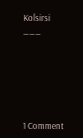Kolsirsi
___







1 Comment